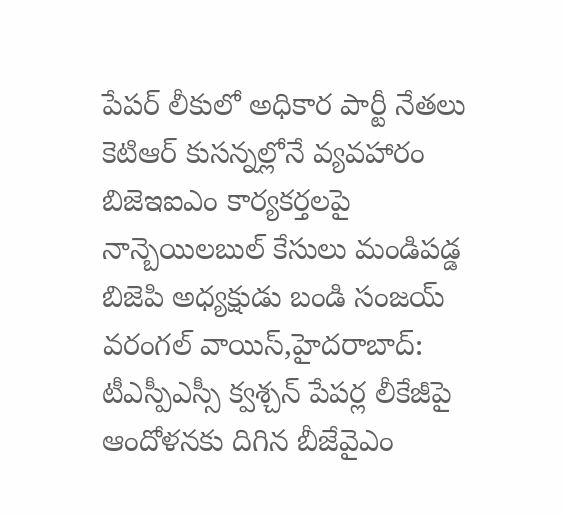పేపర్ లీకులో అధికార పార్టీ నేతలు
కెటిఆర్ కుసన్నల్లోనే వ్యవహారం బిజెఇఐఎం కార్యకర్తలపై నాన్బెయిలబుల్ కేసులు మండిపడ్డ బిజెపి అధ్యక్షుడు బండి సంజయ్ వరంగల్ వాయిస్,హైదరాబాద్: టీఎస్పీఎస్సీ క్వశ్చన్ పేపర్ల లీకేజీపై ఆందోళనకు దిగిన బీజేవైఎం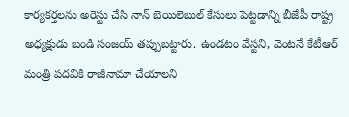కార్యకర్తలను అరెస్టు చేసి నాన్ బెయిలెబుల్ కేసులు పెట్టడాన్ని బీజేపీ రాష్ట్ర అధ్యక్షుడు బండి సంజయ్ తప్పుబట్టారు. ఉండటం వేస్టని, వెంటనే కేటీఆర్ మంత్రి పదవికి రాజీనామా చేయాలని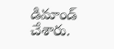డిమాండ్ చేశారు.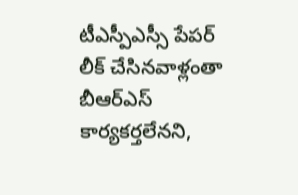టీఎస్పీఎస్సీ పేపర్ లీక్ చేసినవాళ్లంతా బీఆర్ఎస్ కార్యకర్తలేనని,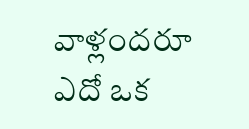వాళ్లందరూ ఎదో ఒక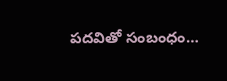పదవితో సంబంధం…